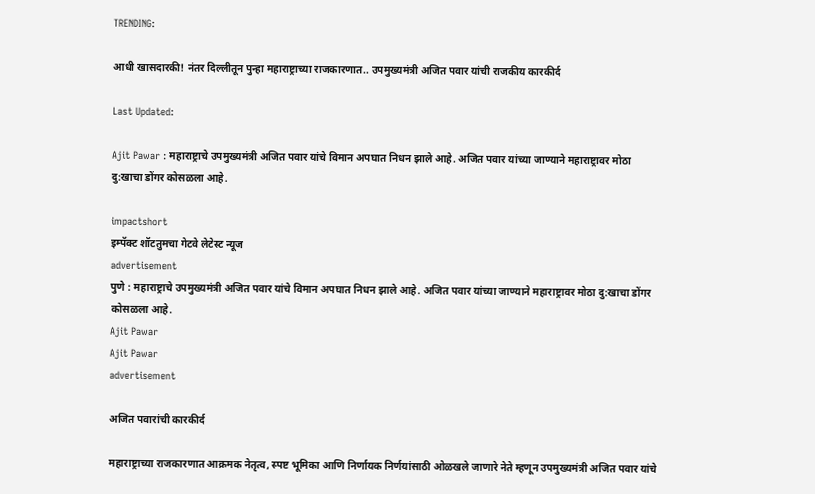TRENDING:

आधी खासदारकी! नंतर दिल्लीतून पुन्हा महाराष्ट्राच्या राजकारणात.. उपमुख्यमंत्री अजित पवार यांची राजकीय कारकीर्द

Last Updated:

Ajit Pawar : महाराष्ट्राचे उपमुख्यमंत्री अजित पवार यांचे विमान अपघात निधन झाले आहे. अजित पवार यांच्या जाण्याने महाराष्ट्रावर मोठा दु:खाचा डोंगर कोसळला आहे.

impactshort
इम्पॅक्ट शॉटतुमचा गेटवे लेटेस्ट न्यूज
advertisement
पुणे : महाराष्ट्राचे उपमुख्यमंत्री अजित पवार यांचे विमान अपघात निधन झाले आहे. अजित पवार यांच्या जाण्याने महाराष्ट्रावर मोठा दु:खाचा डोंगर कोसळला आहे.
Ajit Pawar
Ajit Pawar
advertisement

अजित पवारांची कारकीर्द

महाराष्ट्राच्या राजकारणात आक्रमक नेतृत्व, स्पष्ट भूमिका आणि निर्णायक निर्णयांसाठी ओळखले जाणारे नेते म्हणून उपमुख्यमंत्री अजित पवार यांचे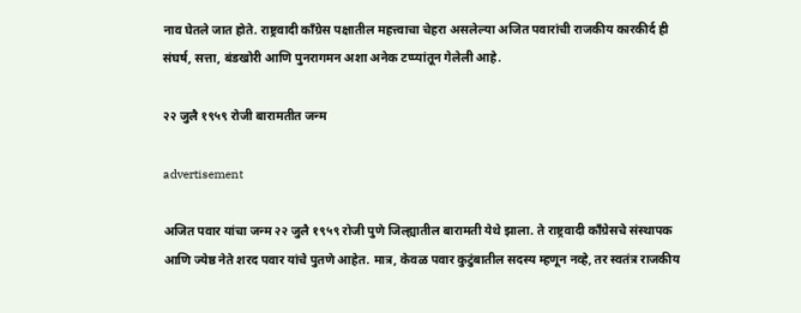नाव घेतले जात होते. राष्ट्रवादी काँग्रेस पक्षातील महत्त्वाचा चेहरा असलेल्या अजित पवारांची राजकीय कारकीर्द ही संघर्ष, सत्ता, बंडखोरी आणि पुनरागमन अशा अनेक टप्प्यांतून गेलेली आहे.

२२ जुलै १९५९ रोजी बारामतीत जन्म

advertisement

अजित पवार यांचा जन्म २२ जुलै १९५९ रोजी पुणे जिल्ह्यातील बारामती येथे झाला. ते राष्ट्रवादी काँग्रेसचे संस्थापक आणि ज्येष्ठ नेते शरद पवार यांचे पुतणे आहेत. मात्र, केवळ पवार कुटुंबातील सदस्य म्हणून नव्हे, तर स्वतंत्र राजकीय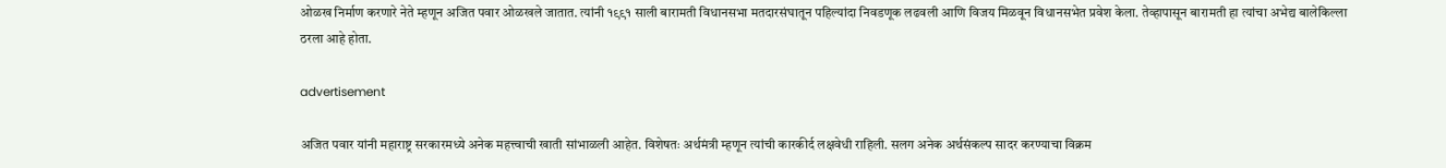ओळख निर्माण करणारे नेते म्हणून अजित पवार ओळखले जातात. त्यांनी १९९१ साली बारामती विधानसभा मतदारसंघातून पहिल्यांदा निवडणूक लढवली आणि विजय मिळवून विधानसभेत प्रवेश केला. तेव्हापासून बारामती हा त्यांचा अभेद्य बालेकिल्ला ठरला आहे होता.

advertisement

अजित पवार यांनी महाराष्ट्र सरकारमध्ये अनेक महत्त्वाची खाती सांभाळली आहेत. विशेषतः अर्थमंत्री म्हणून त्यांची कारकीर्द लक्षवेधी राहिली. सलग अनेक अर्थसंकल्प सादर करण्याचा विक्रम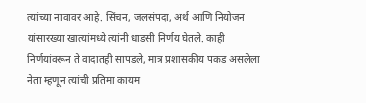त्यांच्या नावावर आहे. सिंचन, जलसंपदा, अर्थ आणि नियोजन यांसारख्या खात्यांमध्ये त्यांनी धाडसी निर्णय घेतले. काही निर्णयांवरून ते वादातही सापडले, मात्र प्रशासकीय पकड असलेला नेता म्हणून त्यांची प्रतिमा कायम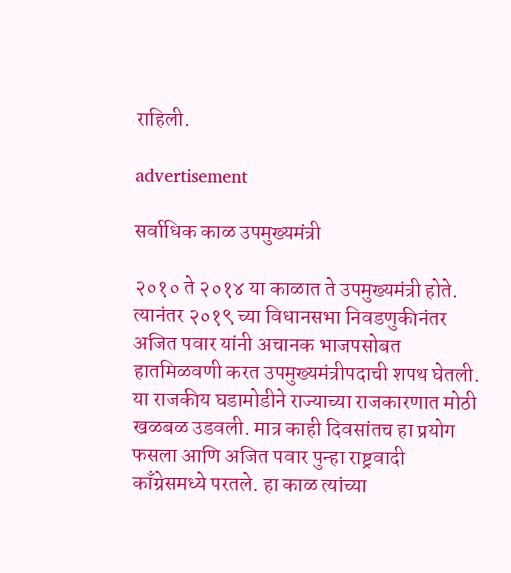राहिली.

advertisement

सर्वाधिक काळ उपमुख्यमंत्री

२०१० ते २०१४ या काळात ते उपमुख्यमंत्री होते. त्यानंतर २०१९ च्या विधानसभा निवडणुकीनंतर अजित पवार यांनी अचानक भाजपसोबत हातमिळवणी करत उपमुख्यमंत्रीपदाची शपथ घेतली. या राजकीय घडामोडीने राज्याच्या राजकारणात मोठी खळबळ उडवली. मात्र काही दिवसांतच हा प्रयोग फसला आणि अजित पवार पुन्हा राष्ट्रवादी काँग्रेसमध्ये परतले. हा काळ त्यांच्या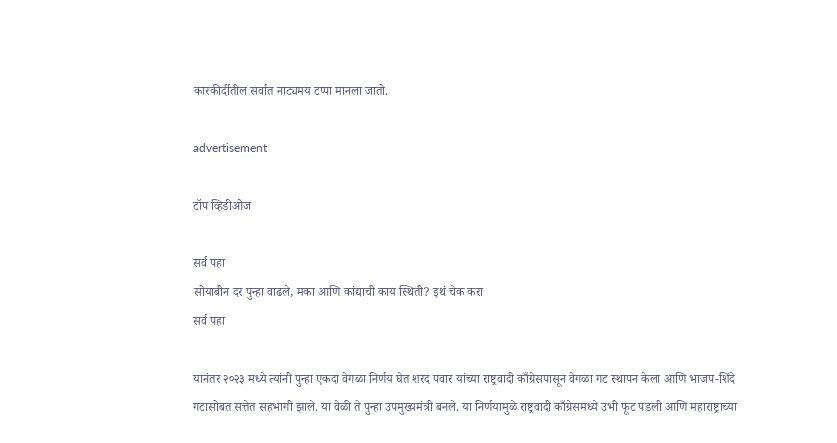कारकीर्दीतील सर्वात नाट्यमय टप्पा मानला जातो.

advertisement

टॉप व्हिडीओज

सर्व पहा
सोयाबीन दर पुन्हा वाढले, मका आणि कांद्याची काय स्थिती? इथं चेक करा
सर्व पहा

यानंतर २०२३ मध्ये त्यांनी पुन्हा एकदा वेगळा निर्णय घेत शरद पवार यांच्या राष्ट्रवादी काँग्रेसपासून वेगळा गट स्थापन केला आणि भाजप-शिंदे गटासोबत सत्तेत सहभागी झाले. या वेळी ते पुन्हा उपमुख्यमंत्री बनले. या निर्णयामुळे राष्ट्रवादी काँग्रेसमध्ये उभी फूट पडली आणि महाराष्ट्राच्या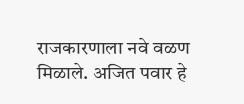राजकारणाला नवे वळण मिळाले. अजित पवार हे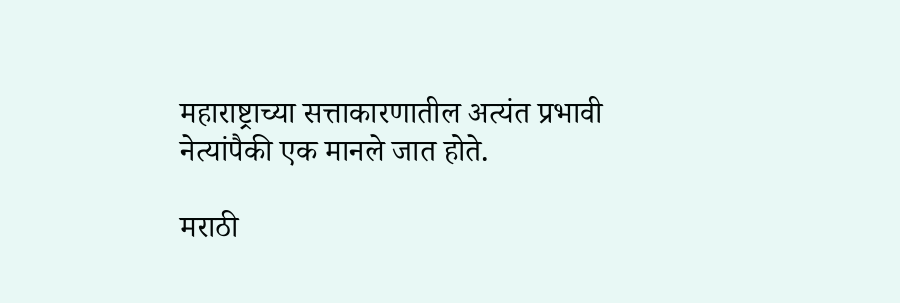महाराष्ट्राच्या सत्ताकारणातील अत्यंत प्रभावी नेत्यांपैकी एक मानले जात होते.

मराठी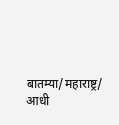बातम्या/महाराष्ट्र/
आधी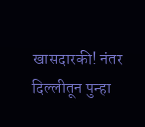खासदारकी! नंतर दिल्लीतून पुन्हा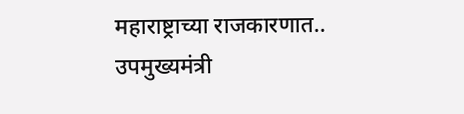महाराष्ट्राच्या राजकारणात.. उपमुख्यमंत्री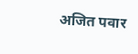अजित पवार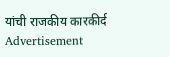यांची राजकीय कारकीर्द
Advertisement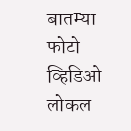बातम्या
फोटो
व्हिडिओ
लोकल